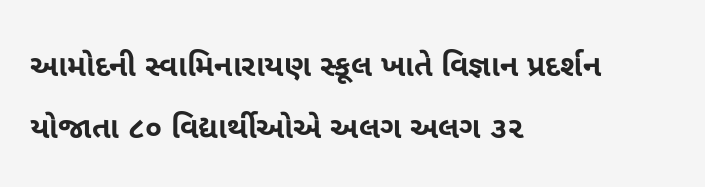આમોદની સ્વામિનારાયણ સ્કૂલ ખાતે વિજ્ઞાન પ્રદર્શન યોજાતા ૮૦ વિદ્યાર્થીઓએ અલગ અલગ ૩૨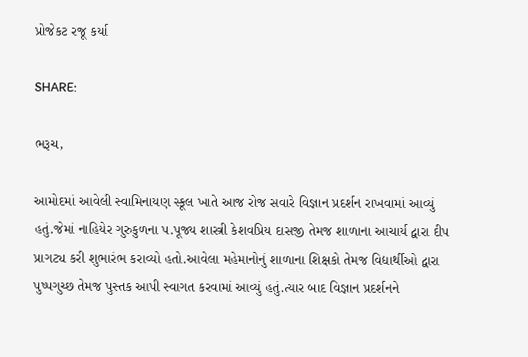પ્રોજેકટ રજૂ કર્યા

SHARE:

ભરૂચ,

આમોદમાં આવેલી સ્વામિનાયણ સ્કૂલ ખાતે આજ રોજ સવારે વિજ્ઞાન પ્રદર્શન રાખવામાં આવ્યું હતું.જેમાં નાહિયેર ગુરુકુળના પ.પૂજ્ય શાસ્ત્રી કેશવપ્રિય દાસજી તેમજ શાળાના આચાર્ય દ્વારા દીપ પ્રાગટ્ય કરી શુભારંભ કરાવ્યો હતો.આવેલા મહેમાનોનું શાળાના શિક્ષકો તેમજ વિદ્યાર્થીઓ દ્વારા પુષ્પગુચ્છ તેમજ પુસ્તક આપી સ્વાગત કરવામાં આવ્યું હતું.ત્યાર બાદ વિજ્ઞાન પ્રદર્શનને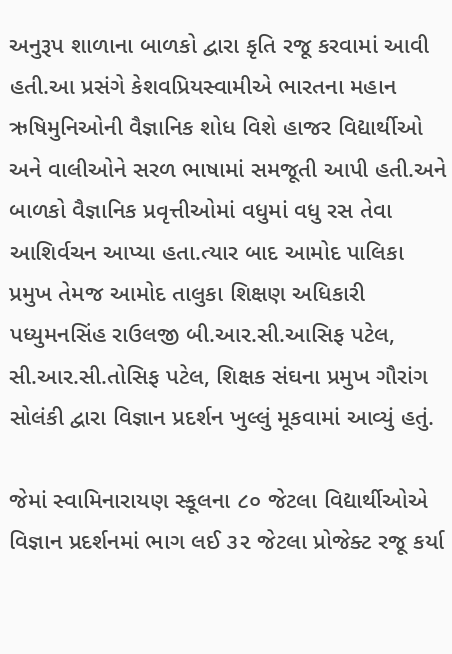અનુરૂપ શાળાના બાળકો દ્વારા કૃતિ રજૂ કરવામાં આવી હતી.આ પ્રસંગે કેશવપ્રિયસ્વામીએ ભારતના મહાન ઋષિમુનિઓની વૈજ્ઞાનિક શોધ વિશે હાજર વિદ્યાર્થીઓ અને વાલીઓને સરળ ભાષામાં સમજૂતી આપી હતી.અને બાળકો વૈજ્ઞાનિક પ્રવૃત્તીઓમાં વધુમાં વધુ રસ તેવા આશિર્વચન આપ્યા હતા.ત્યાર બાદ આમોદ પાલિકા પ્રમુખ તેમજ આમોદ તાલુકા શિક્ષણ અધિકારી પધ્યુમનસિંહ રાઉલજી બી.આર.સી.આસિફ પટેલ, સી.આર.સી.તોસિફ પટેલ, શિક્ષક સંઘના પ્રમુખ ગૌરાંગ સોલંકી દ્વારા વિજ્ઞાન પ્રદર્શન ખુલ્લું મૂકવામાં આવ્યું હતું.

જેમાં સ્વામિનારાયણ સ્કૂલના ૮૦ જેટલા વિદ્યાર્થીઓએ વિજ્ઞાન પ્રદર્શનમાં ભાગ લઈ ૩૨ જેટલા પ્રોજેક્ટ રજૂ કર્યા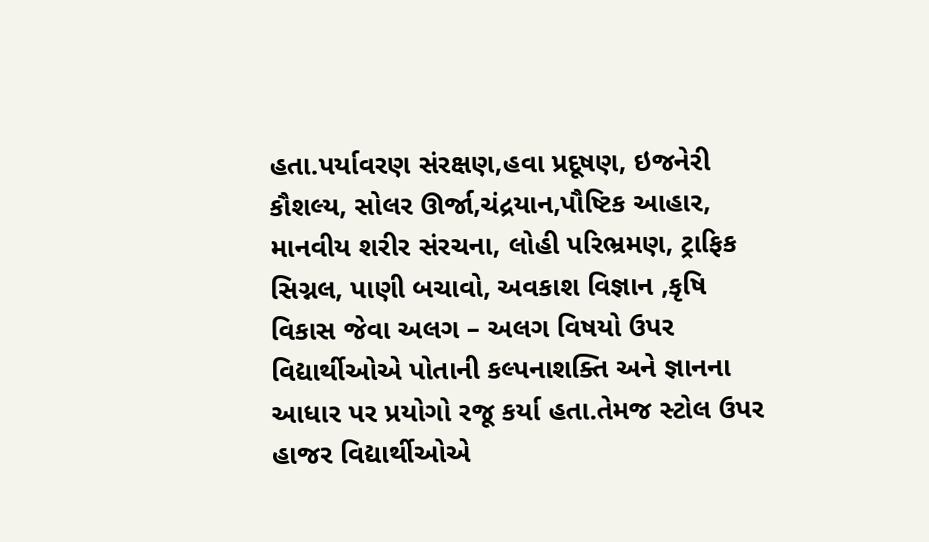હતા.પર્યાવરણ સંરક્ષણ,હવા પ્રદૂષણ, ઇજનેરી કૌશલ્ય, સોલર ઊર્જા,ચંદ્રયાન,પૌષ્ટિક આહાર, માનવીય શરીર સંરચના, લોહી પરિભ્રમણ, ટ્રાફિક સિગ્નલ, પાણી બચાવો, અવકાશ વિજ્ઞાન ,કૃષિ વિકાસ જેવા અલગ – અલગ વિષયો ઉપર વિદ્યાર્થીઓએ પોતાની કલ્પનાશક્તિ અને જ્ઞાનના આધાર પર પ્રયોગો રજૂ કર્યા હતા.તેમજ સ્ટોલ ઉપર હાજર વિદ્યાર્થીઓએ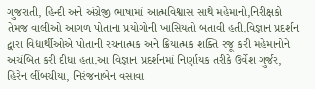ગુજરાતી, હિન્દી અને અંગ્રેજી ભાષામાં આત્મવિશ્વાસ સાથે મહેમાનો,નિરીક્ષકો તેમજ વાલીઓ આગળ પોતાના પ્રયોગોની ખાસિયતો બતાવી હતી.વિજ્ઞાન પ્રદર્શન દ્વારા વિદ્યાર્થીઓએ પોતાની રચનાત્મક અને ક્રિયાત્મક શક્તિ રજૂ કરી મહેમાનોને અચંબિત કરી દીધા હતા.આ વિજ્ઞાન પ્રદર્શનમાં નિર્ણાયક તરીકે ઉર્વેશ ગુર્જર, હિરેન લીંબચીયા, નિરંજનાબેન વસાવા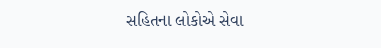સહિતના લોકોએ સેવા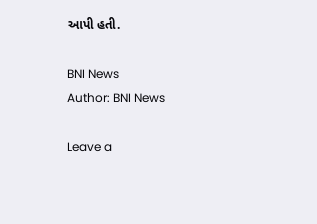આપી હતી.

BNI News
Author: BNI News

Leave a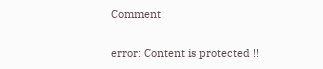Comment

error: Content is protected !!